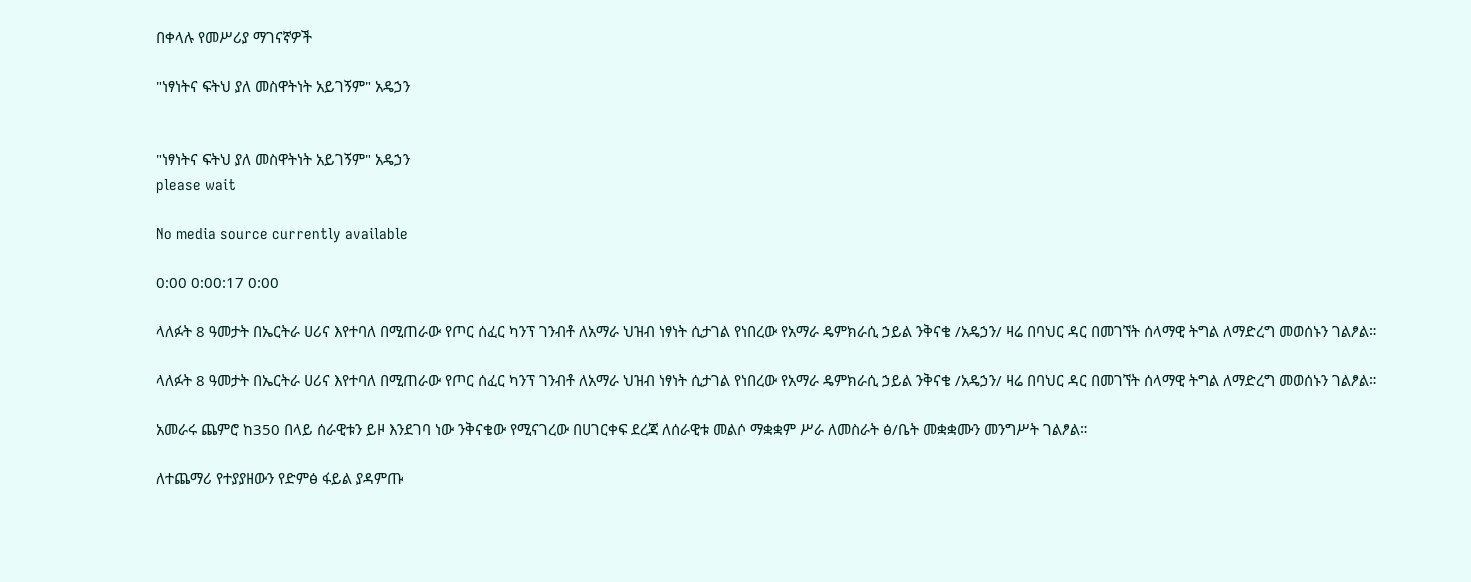በቀላሉ የመሥሪያ ማገናኛዎች

"ነፃነትና ፍትህ ያለ መስዋትነት አይገኝም" አዴኃን


"ነፃነትና ፍትህ ያለ መስዋትነት አይገኝም" አዴኃን
please wait

No media source currently available

0:00 0:00:17 0:00

ላለፉት 8 ዓመታት በኤርትራ ሀሪና እየተባለ በሚጠራው የጦር ሰፈር ካንፕ ገንብቶ ለአማራ ህዝብ ነፃነት ሲታገል የነበረው የአማራ ዴምክራሲ ኃይል ንቅናቄ /አዴኃን/ ዛሬ በባህር ዳር በመገኘት ሰላማዊ ትግል ለማድረግ መወሰኑን ገልፆል።

ላለፉት 8 ዓመታት በኤርትራ ሀሪና እየተባለ በሚጠራው የጦር ሰፈር ካንፕ ገንብቶ ለአማራ ህዝብ ነፃነት ሲታገል የነበረው የአማራ ዴምክራሲ ኃይል ንቅናቄ /አዴኃን/ ዛሬ በባህር ዳር በመገኘት ሰላማዊ ትግል ለማድረግ መወሰኑን ገልፆል።

አመራሩ ጨምሮ ከ350 በላይ ሰራዊቱን ይዞ እንደገባ ነው ንቅናቄው የሚናገረው በሀገርቀፍ ደረጃ ለሰራዊቱ መልሶ ማቋቋም ሥራ ለመስራት ፅ/ቤት መቋቋሙን መንግሥት ገልፆል።

ለተጨማሪ የተያያዘውን የድምፅ ፋይል ያዳምጡ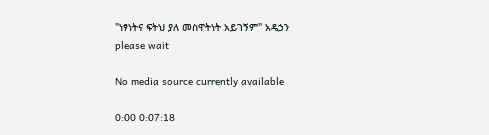"ነፃነትና ፍትህ ያለ መስዋትነት አይገኝም" አዴኃን
please wait

No media source currently available

0:00 0:07:18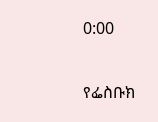0:00

የፌስቡክ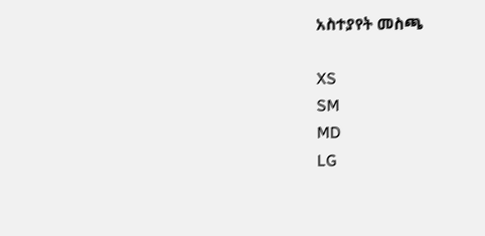አስተያየት መስጫ

XS
SM
MD
LG